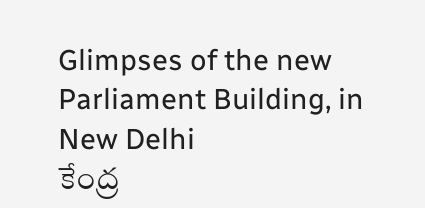Glimpses of the new Parliament Building, in New Delhi
కేంద్ర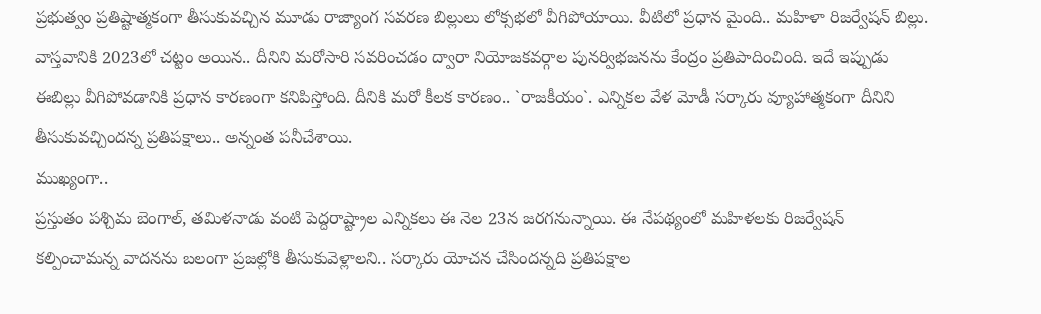ప్రభుత్వం ప్రతిష్టాత్మకంగా తీసుకువచ్చిన మూడు రాజ్యాంగ సవరణ బిల్లులు లోక్సభలో వీగిపోయాయి. వీటిలో ప్రధాన మైంది.. మహిళా రిజర్వేషన్ బిల్లు. వాస్తవానికి 2023లో చట్టం అయిన.. దీనిని మరోసారి సవరించడం ద్వారా నియోజకవర్గాల పునర్విభజనను కేంద్రం ప్రతిపాదించింది. ఇదే ఇప్పుడు ఈబిల్లు వీగిపోవడానికి ప్రధాన కారణంగా కనిపిస్తోంది. దీనికి మరో కీలక కారణం.. `రాజకీయం`. ఎన్నికల వేళ మోడీ సర్కారు వ్యూహాత్మకంగా దీనిని తీసుకువచ్చిందన్న ప్రతిపక్షాలు.. అన్నంత పనీచేశాయి.
ముఖ్యంగా..
ప్రస్తుతం పశ్చిమ బెంగాల్, తమిళనాడు వంటి పెద్దరాష్ట్రాల ఎన్నికలు ఈ నెల 23న జరగనున్నాయి. ఈ నేపథ్యంలో మహిళలకు రిజర్వేషన్ కల్పించామన్న వాదనను బలంగా ప్రజల్లోకి తీసుకువెళ్లాలని.. సర్కారు యోచన చేసిందన్నది ప్రతిపక్షాల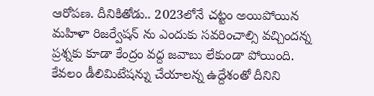ఆరోపణ. దీనికితోడు.. 2023లోనే చట్టం అయిపోయిన మహిళా రిజర్వేషన్ ను ఎందుకు సవరించాల్సి వచ్చిందన్న ప్రశ్నకు కూడా కేంద్రం వద్ద జవాబు లేకుండా పోయింది. కేవలం డీలిమిటేషన్ను చేయాలన్న ఉద్దేశంతో దీనిని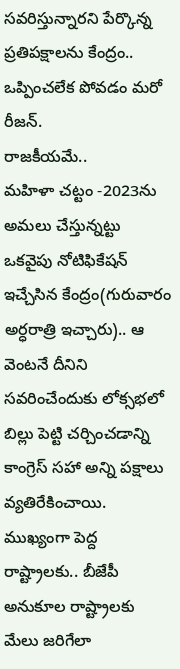సవరిస్తున్నారని పేర్కొన్న ప్రతిపక్షాలను కేంద్రం.. ఒప్పించలేక పోవడం మరో రీజన్.
రాజకీయమే..
మహిళా చట్టం -2023ను అమలు చేస్తున్నట్టు ఒకవైపు నోటిఫికేషన్ ఇచ్చేసిన కేంద్రం(గురువారం అర్ధరాత్రి ఇచ్చారు).. ఆ వెంటనే దీనిని సవరించేందుకు లోక్సభలో బిల్లు పెట్టి చర్చించడాన్ని కాంగ్రెస్ సహా అన్ని పక్షాలు వ్యతిరేకించాయి. ముఖ్యంగా పెద్ద రాష్ట్రాలకు.. బీజేపీ అనుకూల రాష్ట్రాలకు మేలు జరిగేలా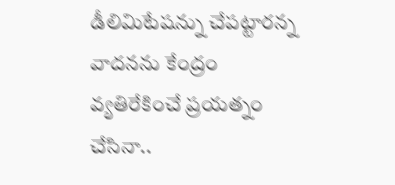డీలిమిటేషన్ను చేపట్టారన్న వాదనను కేంద్రం వ్యతిరేకించే ప్రయత్నం చేసినా..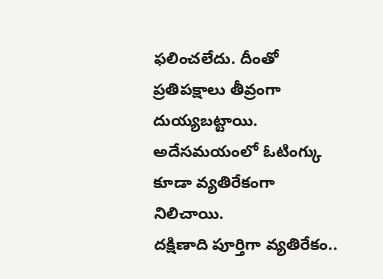ఫలించలేదు. దీంతో ప్రతిపక్షాలు తీవ్రంగా దుయ్యబట్టాయి. అదేసమయంలో ఓటింగ్కు కూడా వ్యతిరేకంగా నిలిచాయి.
దక్షిణాది పూర్తిగా వ్యతిరేకం..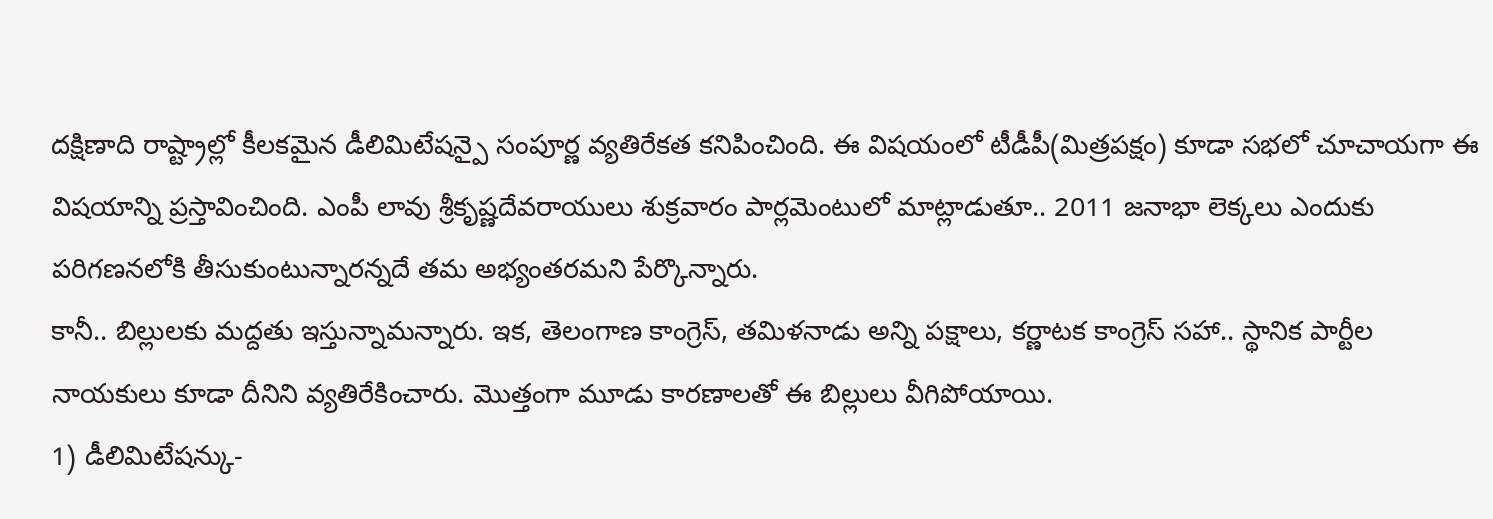దక్షిణాది రాష్ట్రాల్లో కీలకమైన డీలిమిటేషన్పై సంపూర్ణ వ్యతిరేకత కనిపించింది. ఈ విషయంలో టీడీపీ(మిత్రపక్షం) కూడా సభలో చూచాయగా ఈ విషయాన్ని ప్రస్తావించింది. ఎంపీ లావు శ్రీకృష్ణదేవరాయులు శుక్రవారం పార్లమెంటులో మాట్లాడుతూ.. 2011 జనాభా లెక్కలు ఎందుకు పరిగణనలోకి తీసుకుంటున్నారన్నదే తమ అభ్యంతరమని పేర్కొన్నారు.
కానీ.. బిల్లులకు మద్దతు ఇస్తున్నామన్నారు. ఇక, తెలంగాణ కాంగ్రెస్, తమిళనాడు అన్ని పక్షాలు, కర్ణాటక కాంగ్రెస్ సహా.. స్థానిక పార్టీల నాయకులు కూడా దీనిని వ్యతిరేకించారు. మొత్తంగా మూడు కారణాలతో ఈ బిల్లులు వీగిపోయాయి.
1) డీలిమిటేషన్కు-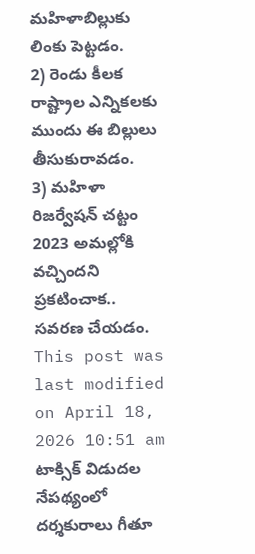మహిళాబిల్లుకు లింకు పెట్టడం.
2) రెండు కీలక రాష్ట్రాల ఎన్నికలకు ముందు ఈ బిల్లులు తీసుకురావడం.
3) మహిళా రిజర్వేషన్ చట్టం 2023 అమల్లోకి వచ్చిందని ప్రకటించాక.. సవరణ చేయడం.
This post was last modified on April 18, 2026 10:51 am
టాక్సిక్ విడుదల నేపథ్యంలో దర్శకురాలు గీతూ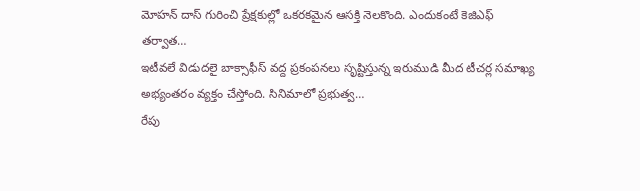మోహన్ దాస్ గురించి ప్రేక్షకుల్లో ఒకరకమైన ఆసక్తి నెలకొంది. ఎందుకంటే కెజిఎఫ్ తర్వాత…
ఇటీవలే విడుదలై బాక్సాఫీస్ వద్ద ప్రకంపనలు సృష్టిస్తున్న ఇరుముడి మీద టీచర్ల సమాఖ్య అభ్యంతరం వ్యక్తం చేస్తోంది. సినిమాలో ప్రభుత్వ…
రేపు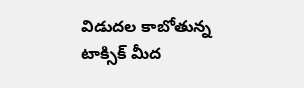విడుదల కాబోతున్న టాక్సిక్ మీద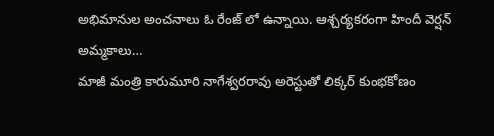అభిమానుల అంచనాలు ఓ రేంజ్ లో ఉన్నాయి. ఆశ్చర్యకరంగా హిందీ వెర్షన్ అమ్మకాలు…
మాజీ మంత్రి కారుమూరి నాగేశ్వరరావు అరెస్టుతో లిక్కర్ కుంభకోణం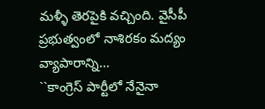మళ్ళీ తెరపైకి వచ్చింది. వైసీపీ ప్రభుత్వంలో నాశిరకం మద్యం వ్యాపారాన్ని…
``కాంగ్రెస్ పార్టీలో నేనైనా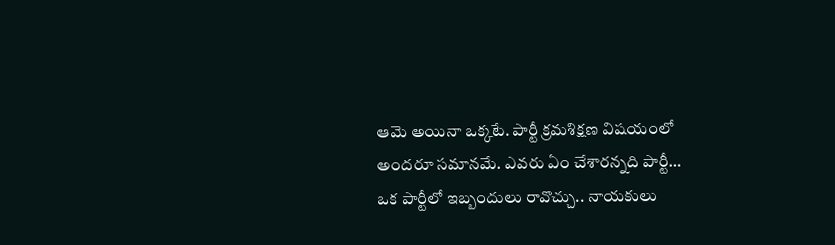ఆమె అయినా ఒక్కటే. పార్టీ క్రమశిక్షణ విషయంలో అందరూ సమానమే. ఎవరు ఏం చేశారన్నది పార్టీ…
ఒక పార్టీలో ఇబ్బందులు రావొచ్చు.. నాయకులు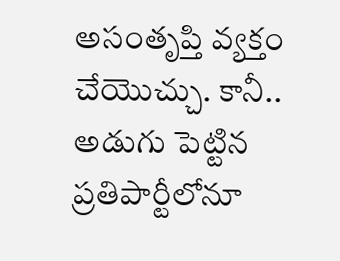అసంతృప్తి వ్యక్తం చేయొచ్చు. కానీ.. అడుగు పెట్టిన ప్రతిపార్టీలోనూ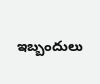ఇబ్బందులు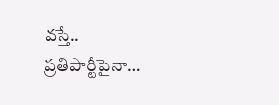వస్తే.. ప్రతిపార్టీపైనా…